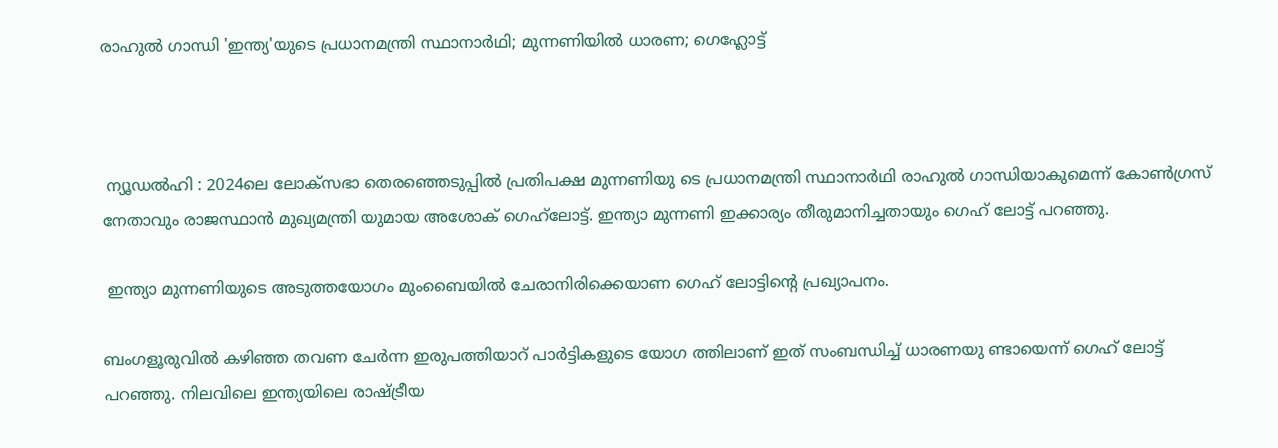രാഹുല്‍ ഗാന്ധി 'ഇന്ത്യ'യുടെ പ്രധാനമന്ത്രി സ്ഥാനാര്‍ഥി; മുന്നണിയില്‍ ധാരണ; ഗെഹ്ലോട്ട്



 ന്യൂഡല്‍ഹി : 2024ലെ ലോക്‌സഭാ തെരഞ്ഞെടുപ്പില്‍ പ്രതിപക്ഷ മുന്നണിയു ടെ പ്രധാനമന്ത്രി സ്ഥാനാര്‍ഥി രാഹുല്‍ ഗാന്ധിയാകുമെന്ന് കോണ്‍ഗ്രസ് നേതാവും രാജസ്ഥാന്‍ മുഖ്യമന്ത്രി യുമായ അശോക് ഗെഹ്‌ലോട്ട്. ഇന്ത്യാ മുന്നണി ഇക്കാര്യം തീരുമാനിച്ചതായും ഗെഹ് ലോട്ട് പറഞ്ഞു.

 ഇന്ത്യാ മുന്നണിയുടെ അടുത്തയോഗം മുംബൈയില്‍ ചേരാനിരിക്കെയാണ ഗെഹ് ലോട്ടിന്റെ പ്രഖ്യാപനം.

ബംഗളൂരുവില്‍ കഴിഞ്ഞ തവണ ചേര്‍ന്ന ഇരുപത്തിയാറ് പാര്‍ട്ടികളുടെ യോഗ ത്തിലാണ് ഇത് സംബന്ധിച്ച് ധാരണയു ണ്ടായെന്ന് ഗെഹ് ലോട്ട് പറഞ്ഞു. നിലവിലെ ഇന്ത്യയിലെ രാഷ്ട്രീയ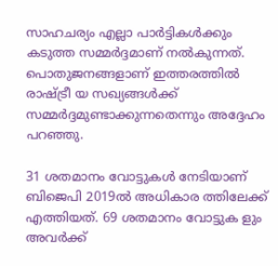സാഹചര്യം എല്ലാ പാര്‍ട്ടികള്‍ക്കും കടുത്ത സമ്മര്‍ദ്ദമാണ് നല്‍കുന്നത്.
പൊതുജനങ്ങളാണ് ഇത്തരത്തില്‍ രാഷ്ട്രീ യ സഖ്യങ്ങള്‍ക്ക് സമ്മര്‍ദ്ദമുണ്ടാക്കുന്നതെന്നും അദ്ദേഹം പറഞ്ഞു.

31 ശതമാനം വോട്ടുകള്‍ നേടിയാണ് ബിജെപി 2019ല്‍ അധികാര ത്തിലേക്ക് എത്തിയത്. 69 ശതമാനം വോട്ടുക ളും അവര്‍ക്ക്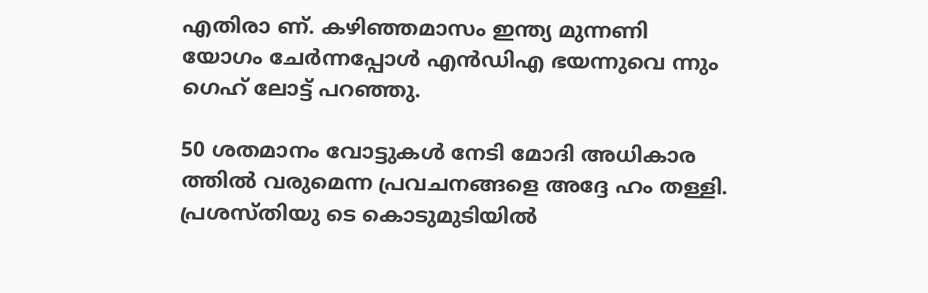എതിരാ ണ്. കഴിഞ്ഞമാസം ഇന്ത്യ മുന്നണി യോഗം ചേര്‍ന്നപ്പോള്‍ എന്‍ഡിഎ ഭയന്നുവെ ന്നും ഗെഹ് ലോട്ട് പറഞ്ഞു.

50 ശതമാനം വോട്ടുകള്‍ നേടി മോദി അധികാര ത്തില്‍ വരുമെന്ന പ്രവചനങ്ങളെ അദ്ദേ ഹം തള്ളി. പ്രശസ്തിയു ടെ കൊടുമുടിയില്‍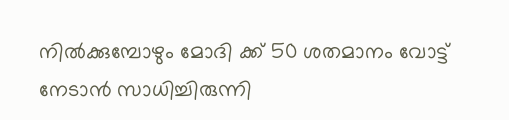നില്‍ക്കുമ്പോഴും മോദി ക്ക് 50 ശതമാനം വോട്ട് നേടാന്‍ സാധിച്ചിരുന്നി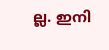ല്ല. ഇനി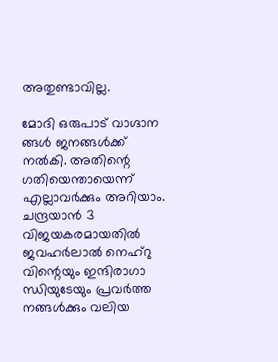അതുണ്ടാവില്ല.

മോദി ഒരുപാട് വാഗ്ദാന ങ്ങള്‍ ജനങ്ങള്‍ക്ക് നല്‍കി. അതിന്റെ ഗതിയെന്തായെന്ന് എല്ലാവര്‍ക്കും അറിയാം. ചന്ദ്രയാന്‍ 3 വിജയകരമായതില്‍ ജവഹര്‍ലാല്‍ നെഹ്‌റു വിന്റെയും ഇന്ദിരാഗാ ന്ധിയുടേയും പ്രവര്‍ത്ത നങ്ങള്‍ക്കും വലിയ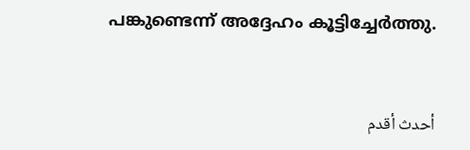പങ്കുണ്ടെന്ന് അദ്ദേഹം കൂട്ടിച്ചേര്‍ത്തു.


أحدث أقدم